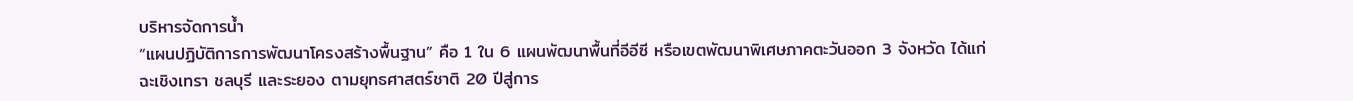บริหารจัดการน้ำ
“แผนปฏิบัติการการพัฒนาโครงสร้างพื้นฐาน” คือ 1 ใน 6 แผนพัฒนาพื้นที่อีอีซี หรือเขตพัฒนาพิเศษภาคตะวันออก 3 จังหวัด ได้แก่ ฉะเชิงเทรา ชลบุรี และระยอง ตามยุทธศาสตร์ชาติ 20 ปีสู่การ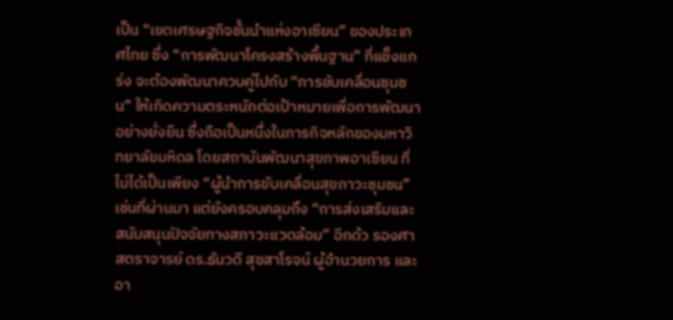เป็น “เขตเศรษฐกิจชั้นนำแห่งอาเซียน” ของประเทศไทย ซึ่ง “การพัฒนาโครงสร้างพื้นฐาน” ที่แข็งแกร่ง จะต้องพัฒนาควบคู่ไปกับ “การขับเคลื่อนชุมชน” ให้เกิดความตระหนักต่อเป้าหมายเพื่อการพัฒนาอย่างยั่งยืน ซึ่งถือเป็นหนึ่งในภารกิจหลักของมหาวิทยาลัยมหิดล โดยสถาบันพัฒนาสุขภาพอาเซียน ที่ไม่ได้เป็นเพียง “ผู้นำการขับเคลื่อนสุขภาวะชุมชน” เช่นที่ผ่านมา แต่ยังครอบคลุมถึง “การส่งเสริมและสนับสนุนปัจจัยทางสภาวะแวดล้อม” อีกด้ว รองศาสตราจารย์ ดร.ธันวดี สุขสาโรจน์ ผู้อำนวยการ และอา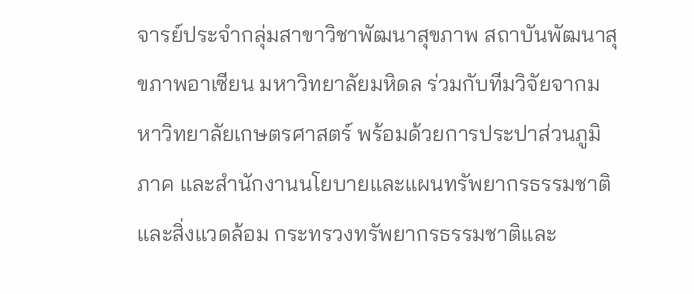จารย์ประจำกลุ่มสาขาวิชาพัฒนาสุขภาพ สถาบันพัฒนาสุขภาพอาเซียน มหาวิทยาลัยมหิดล ร่วมกับทีมวิจัยจากมหาวิทยาลัยเกษตรศาสตร์ พร้อมด้วยการประปาส่วนภูมิภาค และสำนักงานนโยบายและแผนทรัพยากรธรรมชาติและสิ่งแวดล้อม กระทรวงทรัพยากรธรรมชาติและ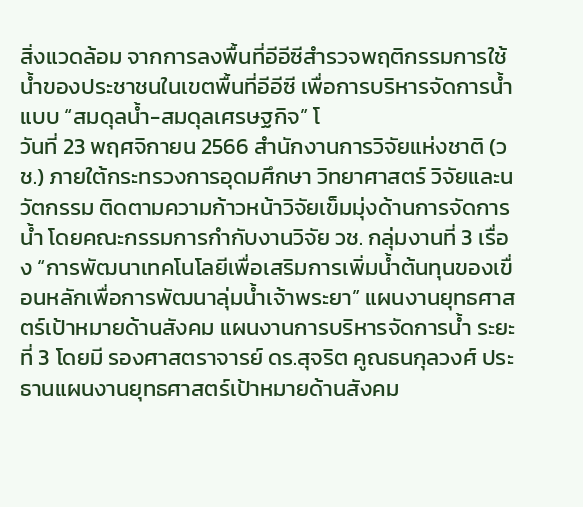สิ่งแวดล้อม จากการลงพื้นที่อีอีซีสำรวจพฤติกรรมการใช้น้ำของประชาชนในเขตพื้นที่อีอีซี เพื่อการบริหารจัดการน้ำแบบ “สมดุลน้ำ-สมดุลเศรษฐกิจ” โ
วันที่ 23 พฤศจิกายน 2566 สำนักงานการวิจัยแห่งชาติ (วช.) ภายใต้กระทรวงการอุดมศึกษา วิทยาศาสตร์ วิจัยและนวัตกรรม ติดตามความก้าวหน้าวิจัยเข็มมุ่งด้านการจัดการน้ำ โดยคณะกรรมการกำกับงานวิจัย วช. กลุ่มงานที่ 3 เรื่อง “การพัฒนาเทคโนโลยีเพื่อเสริมการเพิ่มน้ำต้นทุนของเขื่อนหลักเพื่อการพัฒนาลุ่มน้ำเจ้าพระยา” แผนงานยุทธศาสตร์เป้าหมายด้านสังคม แผนงานการบริหารจัดการน้ำ ระยะที่ 3 โดยมี รองศาสตราจารย์ ดร.สุจริต คูณธนกุลวงศ์ ประธานแผนงานยุทธศาสตร์เป้าหมายด้านสังคม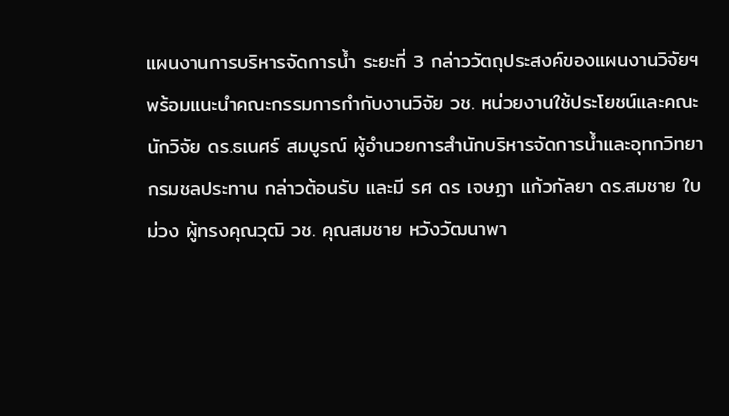แผนงานการบริหารจัดการน้ำ ระยะที่ 3 กล่าววัตถุประสงค์ของแผนงานวิจัยฯ พร้อมแนะนำคณะกรรมการกำกับงานวิจัย วช. หน่วยงานใช้ประโยชน์และคณะนักวิจัย ดร.ธเนศร์ สมบูรณ์ ผู้อำนวยการสำนักบริหารจัดการน้ำและอุทกวิทยา กรมชลประทาน กล่าวต้อนรับ และมี รศ ดร เจษฏา แก้วกัลยา ดร.สมชาย ใบม่วง ผู้ทรงคุณวุฒิ วช. คุณสมชาย หวังวัฒนาพา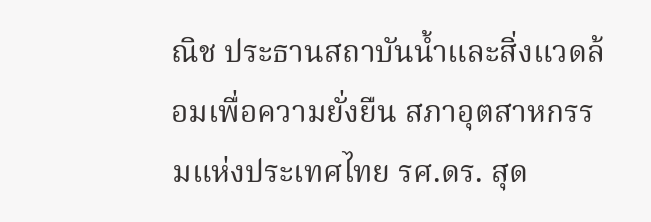ณิช ประธานสถาบันน้ำและสิ่งแวดล้อมเพื่อความยั่งยืน สภาอุตสาหกรรมแห่งประเทศไทย รศ.ดร. สุด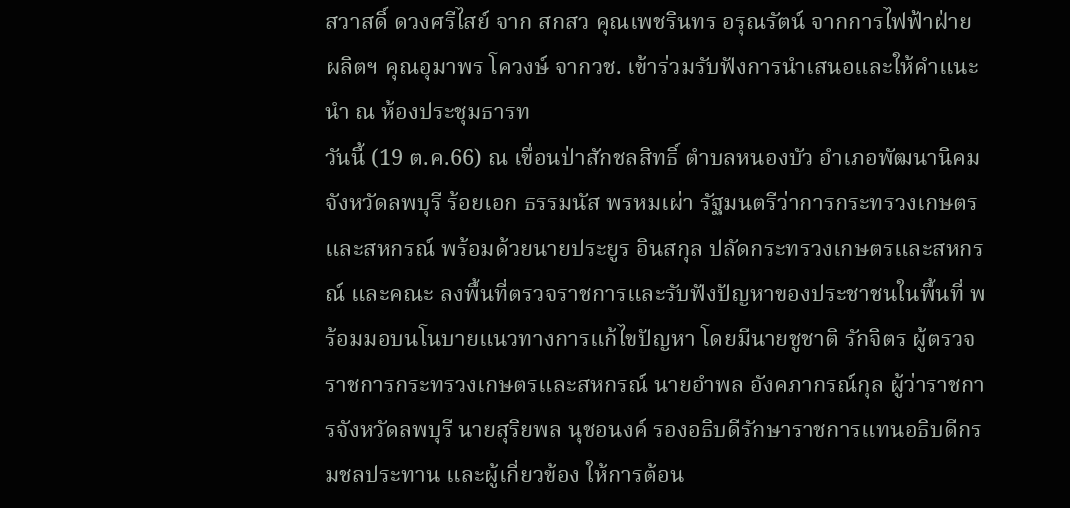สวาสดิ์ ดวงศรีไสย์ จาก สกสว คุณเพชรินทร อรุณรัตน์ จากการไฟฟ้าฝ่ายผลิตฯ คุณอุมาพร โควงษ์ จากวช. เข้าร่วมรับฟังการนำเสนอและให้คำแนะนำ ณ ห้องประชุมธารท
วันนี้ (19 ต.ค.66) ณ เขื่อนป่าสักชลสิทธิ์ ตำบลหนองบัว อำเภอพัฒนานิคม จังหวัดลพบุรี ร้อยเอก ธรรมนัส พรหมเผ่า รัฐมนตรีว่าการกระทรวงเกษตรและสหกรณ์ พร้อมด้วยนายประยูร อินสกุล ปลัดกระทรวงเกษตรและสหกรณ์ และคณะ ลงพื้นที่ตรวจราชการและรับฟังปัญหาของประชาชนในพื้นที่ พร้อมมอบนโนบายแนวทางการแก้ไขปัญหา โดยมีนายชูชาติ รักจิตร ผู้ตรวจราชการกระทรวงเกษตรและสหกรณ์ นายอำพล อังคภากรณ์กุล ผู้ว่าราชการจังหวัดลพบุรี นายสุริยพล นุชอนงค์ รองอธิบดีรักษาราชการแทนอธิบดีกรมชลประทาน และผู้เกี่ยวข้อง ให้การต้อน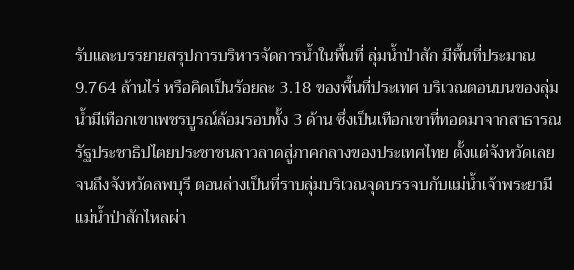รับและบรรยายสรุปการบริหารจัดการน้ำในพื้นที่ ลุ่มน้ำป่าสัก มีพื้นที่ประมาณ 9.764 ล้านไร่ หรือคิดเป็นร้อยละ 3.18 ของพื้นที่ประเทศ บริเวณตอนบนของลุ่มน้ำมีเทือกเขาเพชรบูรณ์ล้อมรอบทั้ง 3 ด้าน ซึ่งเป็นเทือกเขาที่ทอดมาจากสาธารณรัฐประชาธิปไตยประชาชนลาวลาดสู่ภาคกลางของประเทศไทย ตั้งแต่จังหวัดเลย จนถึงจังหวัดลพบุรี ตอนล่างเป็นที่ราบลุ่มบริเวณจุดบรรจบกับแม่น้ำเจ้าพระยามีแม่น้ำป่าสักไหลผ่า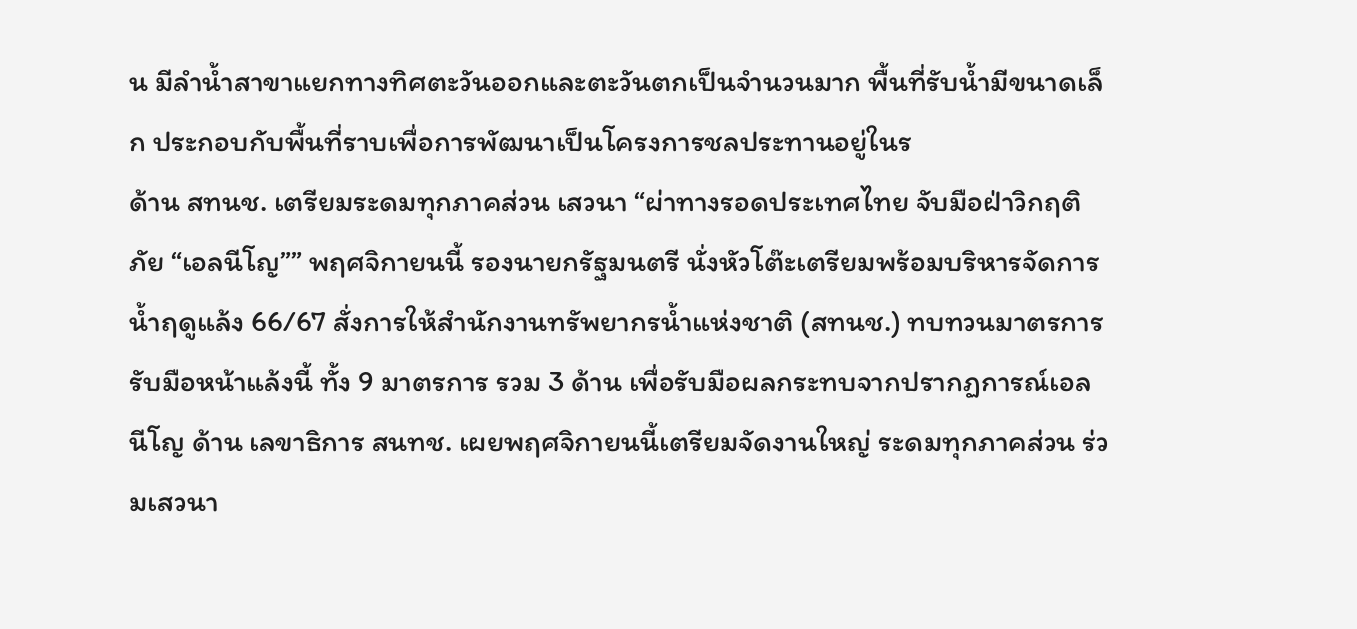น มีลำน้ำสาขาแยกทางทิศตะวันออกและตะวันตกเป็นจำนวนมาก พื้นที่รับน้ำมีขนาดเล็ก ประกอบกับพื้นที่ราบเพื่อการพัฒนาเป็นโครงการชลประทานอยู่ในร
ด้าน สทนช. เตรียมระดมทุกภาคส่วน เสวนา “ผ่าทางรอดประเทศไทย จับมือฝ่าวิกฤติภัย “เอลนีโญ”” พฤศจิกายนนี้ รองนายกรัฐมนตรี นั่งหัวโต๊ะเตรียมพร้อมบริหารจัดการน้ำฤดูแล้ง 66/67 สั่งการให้สำนักงานทรัพยากรน้ำแห่งชาติ (สทนช.) ทบทวนมาตรการรับมือหน้าแล้งนี้ ทั้ง 9 มาตรการ รวม 3 ด้าน เพื่อรับมือผลกระทบจากปรากฏการณ์เอลนีโญ ด้าน เลขาธิการ สนทช. เผยพฤศจิกายนนี้เตรียมจัดงานใหญ่ ระดมทุกภาคส่วน ร่วมเสวนา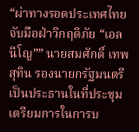“ผ่าทางรอดประเทศไทย จับมือฝ่าวิกฤติภัย “เอลนีโญ”” นายสมศักดิ์ เทพสุทิน รองนายกรัฐมนตรี เป็นประธานในที่ประชุมเตรียมการในการบ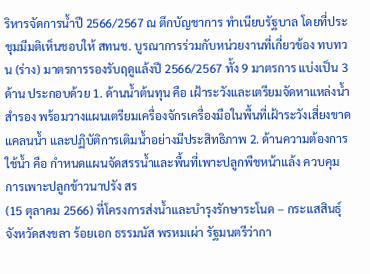ริหารจัดการน้ำปี 2566/2567 ณ ตึกบัญชาการ ทำเนียบรัฐบาล โดยที่ประชุมมีมติเห็นชอบให้ สทนช. บูรณาการร่วมกับหน่วยงานที่เกี่ยวข้อง ทบทวน (ร่าง) มาตรการรองรับฤดูแล้งปี 2566/2567 ทั้ง 9 มาตรการ แบ่งเป็น 3 ด้าน ประกอบด้วย 1. ด้านน้ำต้นทุน คือ เฝ้าระวังและเตรียมจัดหาแหล่งน้ำสำรอง พร้อมวางแผนเตรียมเครื่องจักรเครื่องมือในพื้นที่เฝ้าระวังเสี่ยงขาดแคลนน้ำ และปฏิบัติการเติมน้ำอย่างมีประสิทธิภาพ 2. ด้านความต้องการใช้น้ำ คือ กำหนดแผนจัดสรรน้ำและพื้นที่เพาะปลูกพืชหน้าแล้ง ควบคุมการเพาะปลูกข้าวนาปรัง สร
(15 ตุลาคม 2566) ที่โครงการส่งน้ำและบำรุงรักษาระโนด – กระแสสินธุ์ จังหวัดสงขลา ร้อยเอก ธรรมนัส พรหมเผ่า รัฐมนตรีว่ากา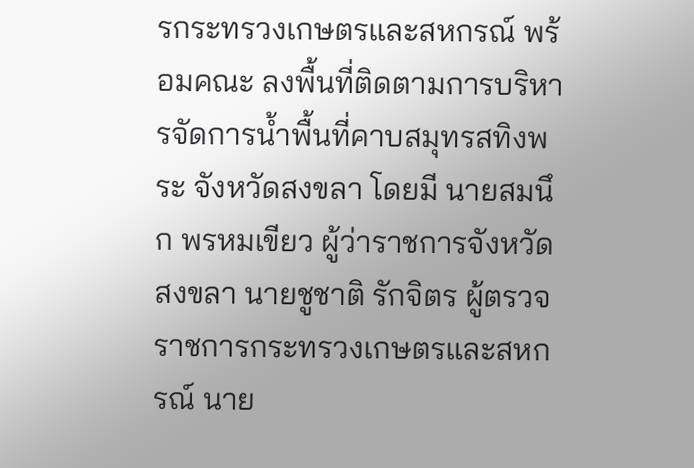รกระทรวงเกษตรและสหกรณ์ พร้อมคณะ ลงพื้นที่ติดตามการบริหารจัดการน้ำพื้นที่คาบสมุทรสทิงพระ จังหวัดสงขลา โดยมี นายสมนึก พรหมเขียว ผู้ว่าราชการจังหวัดสงขลา นายชูชาติ รักจิตร ผู้ตรวจราชการกระทรวงเกษตรและสหกรณ์ นาย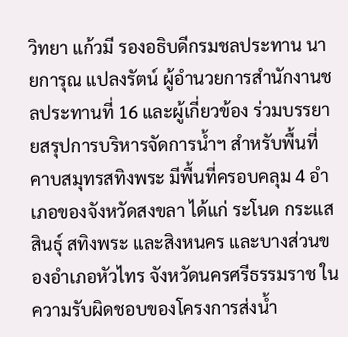วิทยา แก้วมี รองอธิบดีกรมชลประทาน นายการุณ แปลงรัตน์ ผู้อำนวยการสำนักงานชลประทานที่ 16 และผู้เกี่ยวข้อง ร่วมบรรยายสรุปการบริหารจัดการน้ำฯ สำหรับพื้นที่คาบสมุทรสทิงพระ มีพื้นที่ครอบคลุม 4 อำเภอของจังหวัดสงขลา ได้แก่ ระโนด กระแสสินธุ์ สทิงพระ และสิงหนคร และบางส่วนของอำเภอหัวไทร จังหวัดนครศรีธรรมราช ในความรับผิดชอบของโครงการส่งน้ำ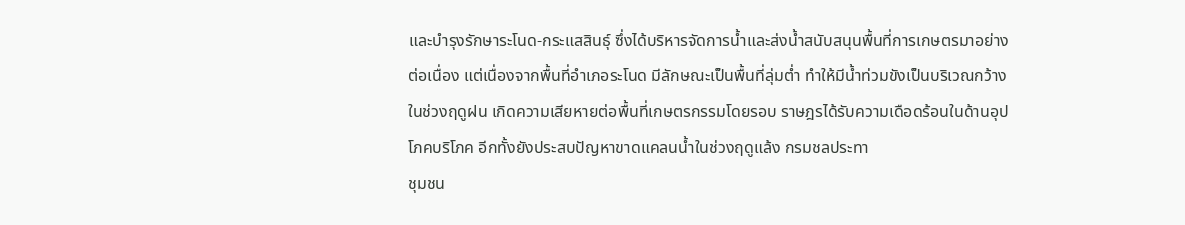และบำรุงรักษาระโนด-กระแสสินธุ์ ซึ่งได้บริหารจัดการน้ำและส่งน้ำสนับสนุนพื้นที่การเกษตรมาอย่างต่อเนื่อง แต่เนื่องจากพื้นที่อำเภอระโนด มีลักษณะเป็นพื้นที่ลุ่มต่ำ ทำให้มีน้ำท่วมขังเป็นบริเวณกว้างในช่วงฤดูฝน เกิดความเสียหายต่อพื้นที่เกษตรกรรมโดยรอบ ราษฎรได้รับความเดือดร้อนในด้านอุปโภคบริโภค อีกทั้งยังประสบปัญหาขาดแคลนน้ำในช่วงฤดูแล้ง กรมชลประทา
ชุมชน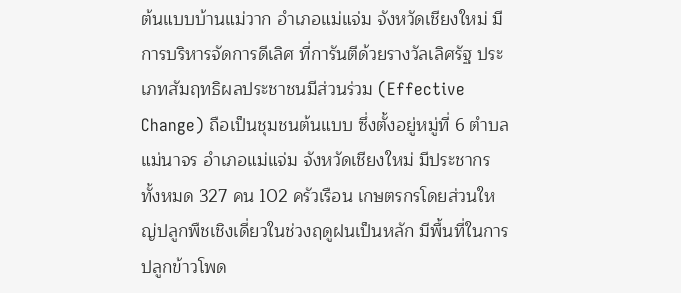ต้นแบบบ้านแม่วาก อำเภอแม่แจ่ม จังหวัดเชียงใหม่ มีการบริหารจัดการดีเลิศ ที่การันตีด้วยรางวัลเลิศรัฐ ประเภทสัมฤทธิผลประชาชนมีส่วนร่วม (Effective Change) ถือเป็นชุมชนต้นแบบ ซึ่งตั้งอยู่หมู่ที่ 6 ตำบลแม่นาจร อำเภอแม่แจ่ม จังหวัดเชียงใหม่ มีประชากรทั้งหมด 327 คน 102 ครัวเรือน เกษตรกรโดยส่วนใหญ่ปลูกพืชเชิงเดี่ยวในช่วงฤดูฝนเป็นหลัก มีพื้นที่ในการปลูกข้าวโพด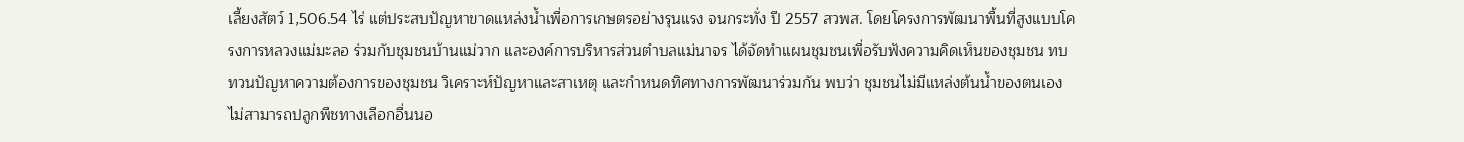เลี้ยงสัตว์ 1,506.54 ไร่ แต่ประสบปัญหาขาดแหล่งน้ำเพื่อการเกษตรอย่างรุนแรง จนกระทั่ง ปี 2557 สวพส. โดยโครงการพัฒนาพื้นที่สูงแบบโครงการหลวงแม่มะลอ ร่วมกับชุมชนบ้านแม่วาก และองค์การบริหารส่วนตำบลแม่นาจร ได้จัดทำแผนชุมชนเพื่อรับฟังความคิดเห็นของชุมชน ทบทวนปัญหาความต้องการของชุมชน วิเคราะห์ปัญหาและสาเหตุ และกำหนดทิศทางการพัฒนาร่วมกัน พบว่า ชุมชนไม่มีแหล่งต้นน้ำของตนเอง ไม่สามารถปลูกพืชทางเลือกอื่นนอ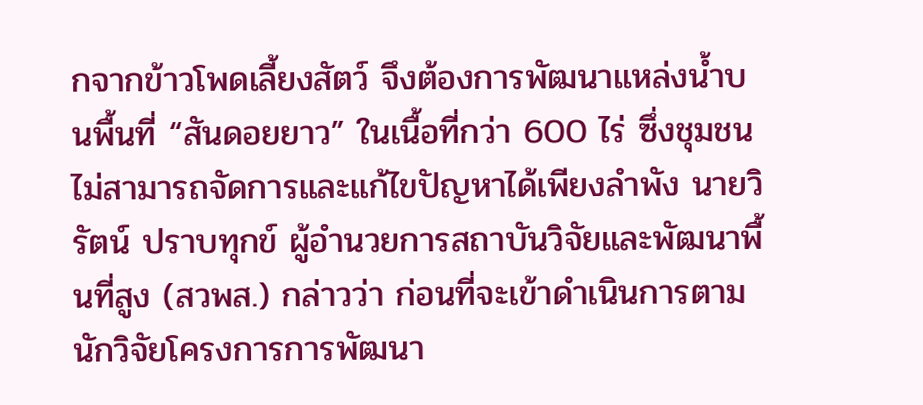กจากข้าวโพดเลี้ยงสัตว์ จึงต้องการพัฒนาแหล่งน้ำบนพื้นที่ “สันดอยยาว” ในเนื้อที่กว่า 600 ไร่ ซึ่งชุมชนไม่สามารถจัดการและแก้ไขปัญหาได้เพียงลำพัง นายวิรัตน์ ปราบทุกข์ ผู้อำนวยการสถาบันวิจัยและพัฒนาพื้นที่สูง (สวพส.) กล่าวว่า ก่อนที่จะเข้าดำเนินการตาม
นักวิจัยโครงการการพัฒนา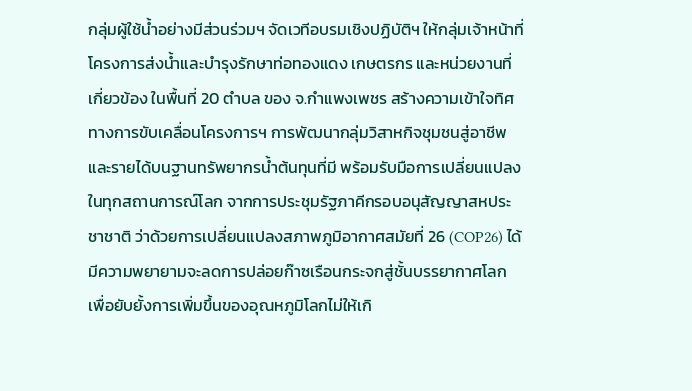กลุ่มผู้ใช้น้ำอย่างมีส่วนร่วมฯ จัดเวทีอบรมเชิงปฏิบัติฯ ให้กลุ่มเจ้าหน้าที่ โครงการส่งน้ำและบำรุงรักษาท่อทองแดง เกษตรกร และหน่วยงานที่เกี่ยวข้อง ในพื้นที่ 20 ตำบล ของ จ.กำแพงเพชร สร้างความเข้าใจทิศทางการขับเคลื่อนโครงการฯ การพัฒนากลุ่มวิสาหกิจชุมชนสู่อาชีพและรายได้บนฐานทรัพยากรน้ำต้นทุนที่มี พร้อมรับมือการเปลี่ยนแปลงในทุกสถานการณ์โลก จากการประชุมรัฐภาคีกรอบอนุสัญญาสหประชาชาติ ว่าด้วยการเปลี่ยนแปลงสภาพภูมิอากาศสมัยที่ 26 (COP26) ได้มีความพยายามจะลดการปล่อยก๊าซเรือนกระจกสู่ชั้นบรรยากาศโลก เพื่อยับยั้งการเพิ่มขึ้นของอุณหภูมิโลกไม่ให้เกิ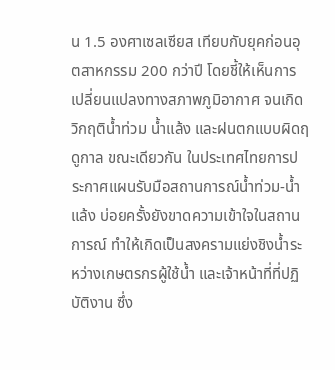น 1.5 องศาเซลเซียส เทียบกับยุคก่อนอุตสาหกรรม 200 กว่าปี โดยชี้ให้เห็นการเปลี่ยนแปลงทางสภาพภูมิอากาศ จนเกิดวิกฤติน้ำท่วม น้ำแล้ง และฝนตกแบบผิดฤดูกาล ขณะเดียวกัน ในประเทศไทยการประกาศแผนรับมือสถานการณ์น้ำท่วม-น้ำแล้ง บ่อยครั้งยังขาดความเข้าใจในสถานการณ์ ทำให้เกิดเป็นสงครามแย่งชิงน้ำระหว่างเกษตรกรผู้ใช้น้ำ และเจ้าหน้าที่ที่ปฏิบัติงาน ซึ่ง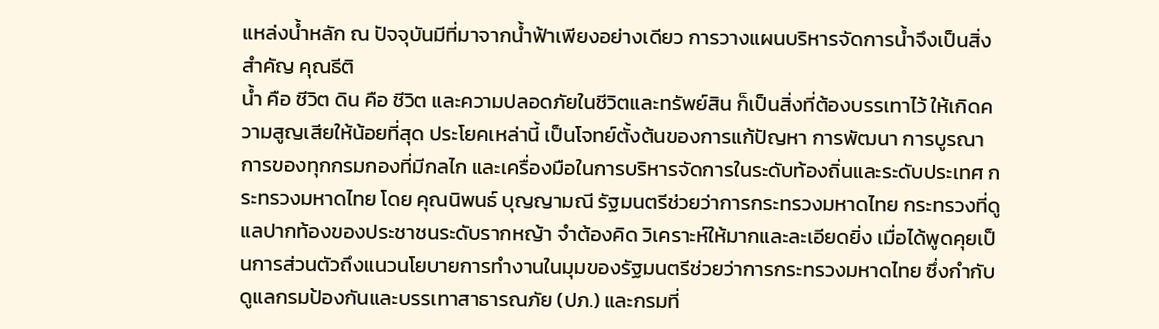แหล่งน้ำหลัก ณ ปัจจุบันมีที่มาจากน้ำฟ้าเพียงอย่างเดียว การวางแผนบริหารจัดการน้ำจึงเป็นสิ่งสำคัญ คุณธีติ
น้ำ คือ ชีวิต ดิน คือ ชีวิต และความปลอดภัยในชีวิตและทรัพย์สิน ก็เป็นสิ่งที่ต้องบรรเทาไว้ ให้เกิดความสูญเสียให้น้อยที่สุด ประโยคเหล่านี้ เป็นโจทย์ตั้งต้นของการแก้ปัญหา การพัฒนา การบูรณาการของทุกกรมกองที่มีกลไก และเครื่องมือในการบริหารจัดการในระดับท้องถิ่นและระดับประเทศ กระทรวงมหาดไทย โดย คุณนิพนธ์ บุญญามณี รัฐมนตรีช่วยว่าการกระทรวงมหาดไทย กระทรวงที่ดูแลปากท้องของประชาชนระดับรากหญ้า จำต้องคิด วิเคราะห์ให้มากและละเอียดยิ่ง เมื่อได้พูดคุยเป็นการส่วนตัวถึงแนวนโยบายการทำงานในมุมของรัฐมนตรีช่วยว่าการกระทรวงมหาดไทย ซึ่งกำกับดูแลกรมป้องกันและบรรเทาสาธารณภัย (ปภ.) และกรมที่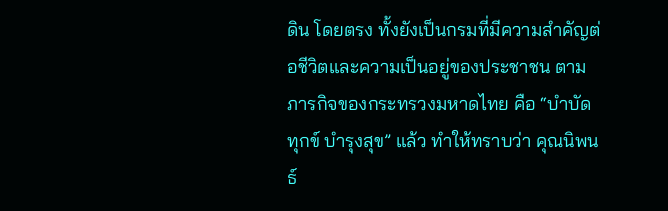ดิน โดยตรง ทั้งยังเป็นกรมที่มีความสำคัญต่อชีวิตและความเป็นอยู่ของประชาชน ตามภารกิจของกระทรวงมหาดไทย คือ “บำบัดทุกข์ บำรุงสุข” แล้ว ทำให้ทราบว่า คุณนิพนธ์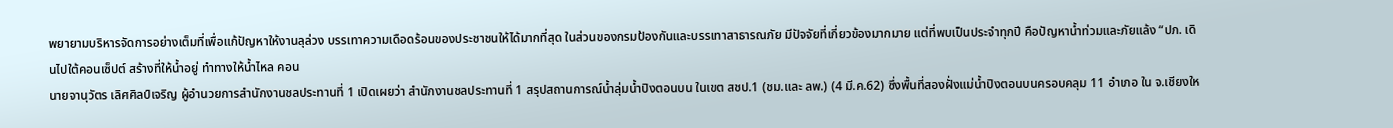พยายามบริหารจัดการอย่างเต็มที่เพื่อแก้ปัญหาให้งานลุล่วง บรรเทาความเดือดร้อนของประชาชนให้ได้มากที่สุด ในส่วนของกรมป้องกันและบรรเทาสาธารณภัย มีปัจจัยที่เกี่ยวข้องมากมาย แต่ที่พบเป็นประจำทุกปี คือปัญหาน้ำท่วมและภัยแล้ง “ปภ. เดินไปใต้คอนเซ็ปต์ สร้างที่ให้น้ำอยู่ ทำทางให้น้ำไหล คอน
นายจานุวัตร เลิศศิลป์เจริญ ผู้อำนวยการสำนักงานชลประทานที่ 1 เปิดเผยว่า สำนักงานชลประทานที่ 1 สรุปสถานการณ์น้ำลุ่มน้ำปิงตอนบน ในเขต สชป.1 (ชม.และ ลพ.) (4 มี.ค.62) ซึ่งพื้นที่สองฝั่งแม่น้ำปิงตอนบนครอบคลุม 11 อำเภอ ใน จ.เชียงให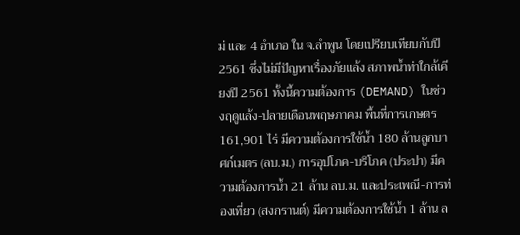ม่ และ 4 อำเภอ ใน จ.ลำพูน โดยเปรียบเทียบกับปี 2561 ซึ่งไม่มีปัญหาเรื่องภัยแล้ง สภาพน้ำท่าใกล้เคียงปี 2561 ทั้งนี้ความต้องการ (DEMAND) ในช่วงฤดูแล้ง-ปลายเดือนพฤษภาคม พื้นที่การเกษตร 161,901 ไร่ มีความต้องการใช้น้ำ 180 ล้านลูกบาศก์เมตร (ลบ.ม.) การอุปโภค-บริโภค (ประปา) มีความต้องการน้ำ 21 ล้าน ลบ.ม. และประเพณี-การท่องเที่ยว (สงกรานต์) มีความต้องการใช้น้ำ 1 ล้าน ล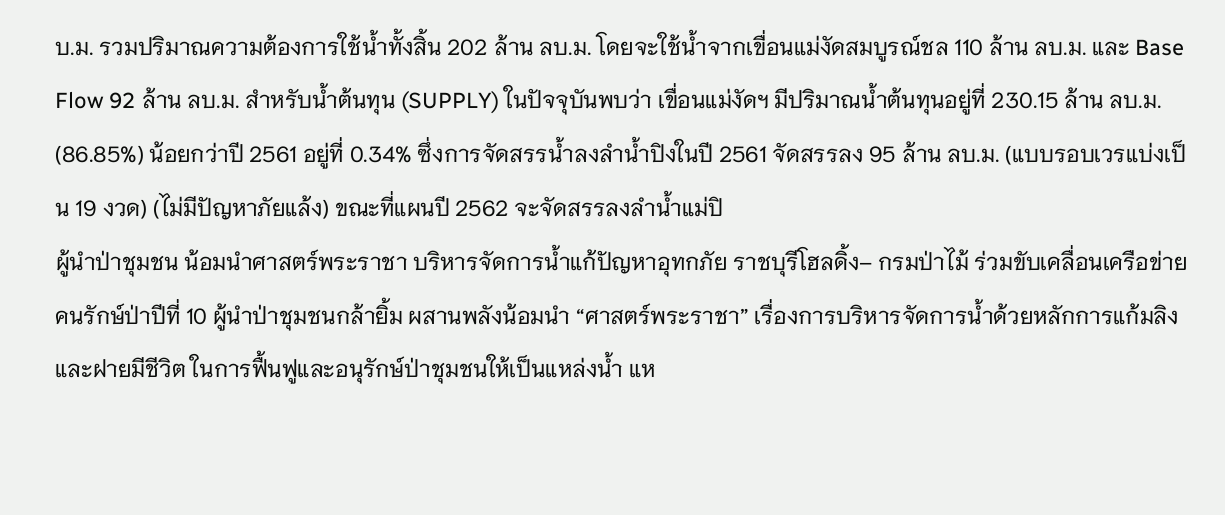บ.ม. รวมปริมาณความต้องการใช้น้ำทั้งสิ้น 202 ล้าน ลบ.ม. โดยจะใช้น้ำจากเขื่อนแม่งัดสมบูรณ์ชล 110 ล้าน ลบ.ม. และ Base Flow 92 ล้าน ลบ.ม. สำหรับน้ำต้นทุน (SUPPLY) ในปัจจุบันพบว่า เขื่อนแม่งัดฯ มีปริมาณน้ำต้นทุนอยู่ที่ 230.15 ล้าน ลบ.ม. (86.85%) น้อยกว่าปี 2561 อยู่ที่ 0.34% ซึ่งการจัดสรรน้ำลงลำน้ำปิงในปี 2561 จัดสรรลง 95 ล้าน ลบ.ม. (แบบรอบเวรแบ่งเป็น 19 งวด) (ไม่มีปัญหาภัยแล้ง) ขณะที่แผนปี 2562 จะจัดสรรลงลำน้ำแม่ปิ
ผู้นำป่าชุมชน น้อมนำศาสตร์พระราชา บริหารจัดการน้ำแก้ปัญหาอุทกภัย ราชบุรีโฮลดิ้ง– กรมป่าไม้ ร่วมขับเคลื่อนเครือข่ายคนรักษ์ป่าปีที่ 10 ผู้นำป่าชุมชนกล้ายิ้ม ผสานพลังน้อมนำ “ศาสตร์พระราชา” เรื่องการบริหารจัดการน้ำด้วยหลักการแก้มลิง และฝายมีชีวิต ในการฟื้นฟูและอนุรักษ์ป่าชุมชนให้เป็นแหล่งน้ำ แห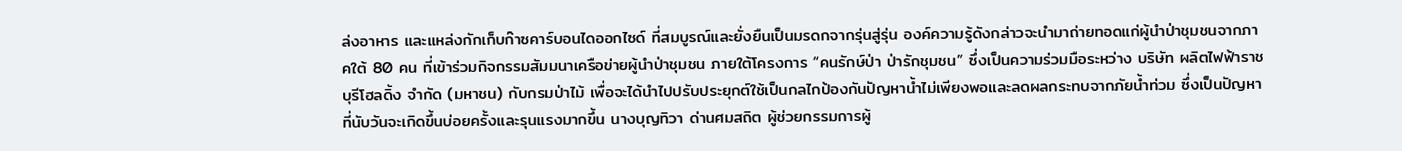ล่งอาหาร และแหล่งกักเก็บก๊าซคาร์บอนไดออกไซด์ ที่สมบูรณ์และยั่งยืนเป็นมรดกจากรุ่นสู่รุ่น องค์ความรู้ดังกล่าวจะนำมาถ่ายทอดแก่ผู้นำป่าชุมชนจากภาคใต้ 80 คน ที่เข้าร่วมกิจกรรมสัมมนาเครือข่ายผู้นำป่าชุมชน ภายใต้โครงการ “คนรักษ์ป่า ป่ารักชุมชน” ซึ่งเป็นความร่วมมือระหว่าง บริษัท ผลิตไฟฟ้าราชบุรีโฮลดิ้ง จำกัด (มหาชน) กับกรมป่าไม้ เพื่อจะได้นำไปปรับประยุกต์ใช้เป็นกลไกป้องกันปัญหาน้ำไม่เพียงพอและลดผลกระทบจากภัยน้ำท่วม ซึ่งเป็นปัญหาที่นับวันจะเกิดขึ้นบ่อยครั้งและรุนแรงมากขึ้น นางบุญทิวา ด่านศมสถิต ผู้ช่วยกรรมการผู้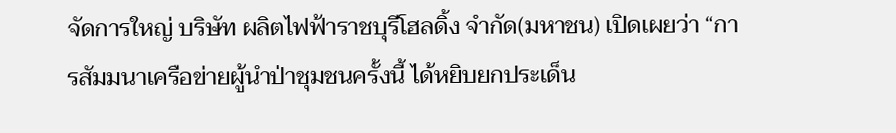จัดการใหญ่ บริษัท ผลิตไฟฟ้าราชบุรีโฮลดิ้ง จำกัด(มหาชน) เปิดเผยว่า “การสัมมนาเครือข่ายผู้นำป่าชุมชนครั้งนี้ ได้หยิบยกประเด็น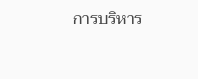การบริหาร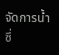จัดการน้ำ ซึ่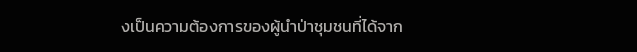งเป็นความต้องการของผู้นำป่าชุมชนที่ได้จาก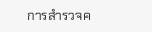การสำรวจค